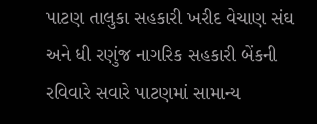પાટણ તાલુકા સહકારી ખરીદ વેચાણ સંઘ અને ધી રણુંજ નાગરિક સહકારી બેંકની રવિવારે સવારે પાટણમાં સામાન્ય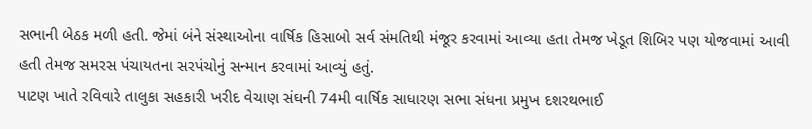સભાની બેઠક મળી હતી. જેમાં બંને સંસ્થાઓના વાર્ષિક હિસાબો સર્વ સંમતિથી મંજૂર કરવામાં આવ્યા હતા તેમજ ખેડૂત શિબિર પણ યોજવામાં આવી હતી તેમજ સમરસ પંચાયતના સરપંચોનું સન્માન કરવામાં આવ્યું હતું.
પાટણ ખાતે રવિવારે તાલુકા સહકારી ખરીદ વેચાણ સંઘની 74મી વાર્ષિક સાધારણ સભા સંધના પ્રમુખ દશરથભાઈ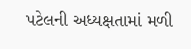પટેલની અધ્યક્ષતામાં મળી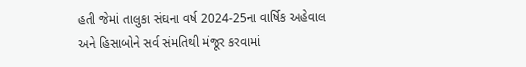હતી જેમાં તાલુકા સંઘના વર્ષ 2024-25ના વાર્ષિક અહેવાલ અને હિસાબોને સર્વ સંમતિથી મંજૂર કરવામાં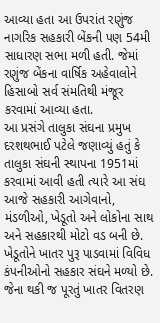આવ્યા હતા આ ઉપરાંત રણુંજ નાગરિક સહકારી બેંકની પણ 54મી સાધારણ સભા મળી હતી. જેમાં રણુંજ બેંકના વાર્ષિક અહેવાલોને હિસાબો સર્વ સંમતિથી મંજૂર કરવામાં આવ્યા હતા.
આ પ્રસંગે તાલુકા સંઘના પ્રમુખ દરશથભાઈ પટેલે જણાવ્યું હતું કે તાલુકા સંઘની સ્થાપના 1951માં કરવામાં આવી હતી ત્યારે આ સંઘ આજે સહકારી આગેવાનો, મંડળીઓ, ખેડૂતો અને લોકોના સાથ અને સહકારથી મોટો વડ બની છે. ખેડૂતોને ખાતર પુરૂ પાડવામાં વિવિધ કંપનીઓનો સહકાર સંઘને મળ્યો છે. જેના થકી જ પૂરતું ખાતર વિતરણ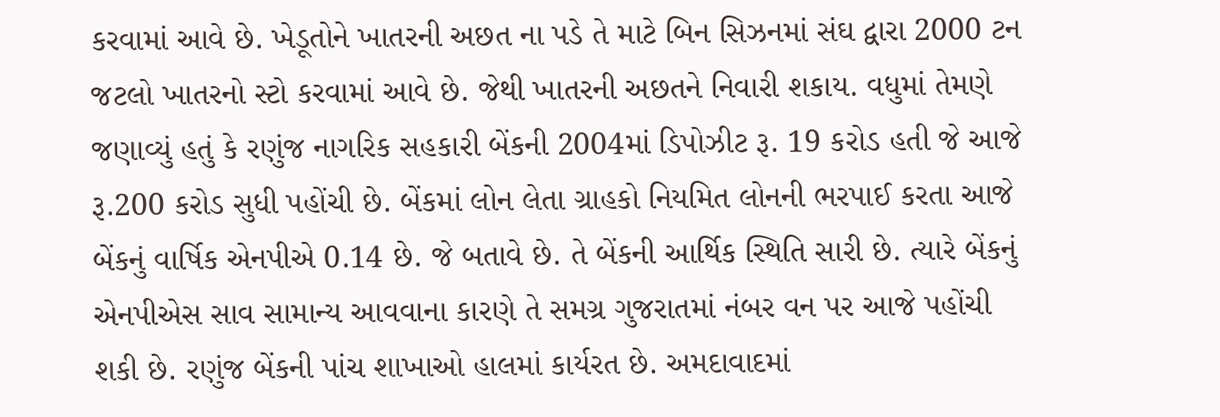કરવામાં આવે છે. ખેડૂતોને ખાતરની અછત ના પડે તે માટે બિન સિઝનમાં સંઘ દ્વારા 2000 ટન જટલો ખાતરનો સ્ટો કરવામાં આવે છે. જેથી ખાતરની અછતને નિવારી શકાય. વધુમાં તેમણે જણાવ્યું હતું કે રણુંજ નાગરિક સહકારી બેંકની 2004માં ડિપોઝીટ રૂ. 19 કરોડ હતી જે આજે રૂ.200 કરોડ સુધી પહોંચી છે. બેંકમાં લોન લેતા ગ્રાહકો નિયમિત લોનની ભરપાઈ કરતા આજે બેંકનું વાર્ષિક એનપીએ 0.14 છે. જે બતાવે છે. તે બેંકની આર્થિક સ્થિતિ સારી છે. ત્યારે બેંકનું એનપીએસ સાવ સામાન્ય આવવાના કારણે તે સમગ્ર ગુજરાતમાં નંબર વન પર આજે પહોંચી શકી છે. રણુંજ બેંકની પાંચ શાખાઓ હાલમાં કાર્યરત છે. અમદાવાદમાં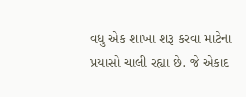વધુ એક શાખા શરૂ કરવા માટેના પ્રયાસો ચાલી રહ્યા છે. જે એકાદ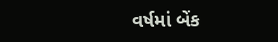વર્ષમાં બેંક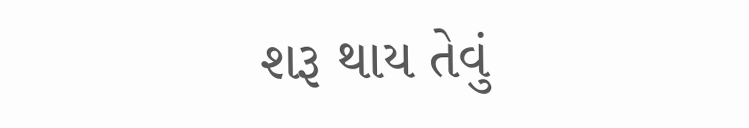શરૂ થાય તેવું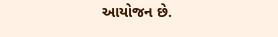આયોજન છે.